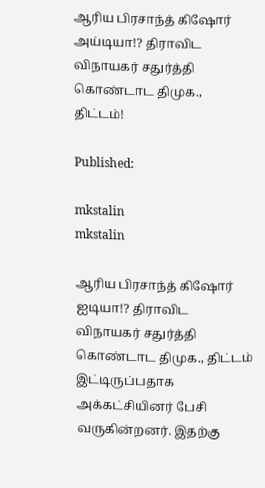ஆரிய பிரசாந்த் கிஷோர் அய்டியா!? திராவிட விநாயகர் சதுர்த்தி கொண்டாட திமுக., திட்டம்!

Published:

mkstalin
mkstalin

ஆரிய பிரசாந்த் கிஷோர் ஐடியா!? திராவிட விநாயகர் சதுர்த்தி கொண்டாட திமுக., திட்டம் இட்டிருப்பதாக அக்கட்சியினர் பேசி வருகின்றனர். இதற்கு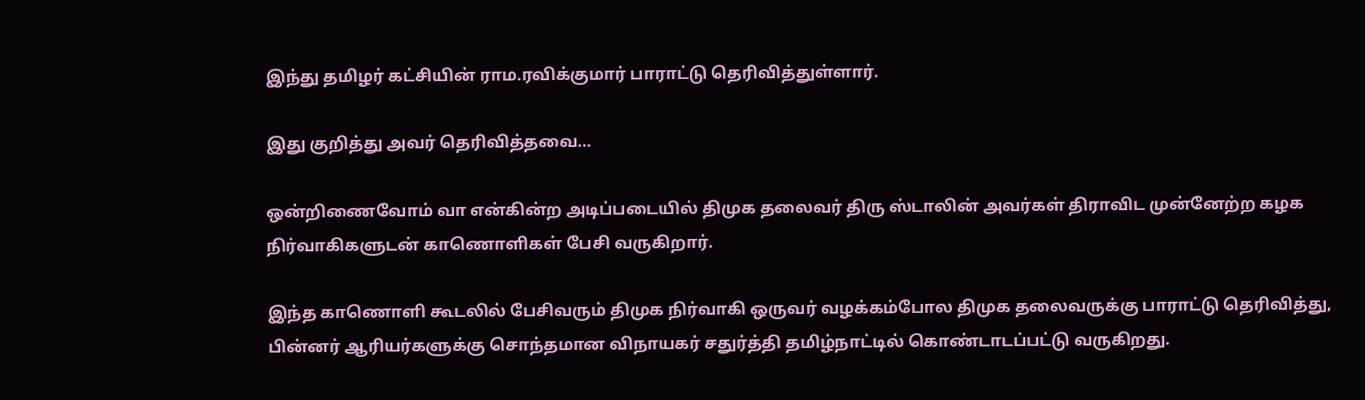இந்து தமிழர் கட்சியின் ராம.ரவிக்குமார் பாராட்டு தெரிவித்துள்ளார்.

இது குறித்து அவர் தெரிவித்தவை…

ஒன்றிணைவோம் வா என்கின்ற அடிப்படையில் திமுக தலைவர் திரு ஸ்டாலின் அவர்கள் திராவிட முன்னேற்ற கழக நிர்வாகிகளுடன் காணொளிகள் பேசி வருகிறார்.

இந்த காணொளி கூடலில் பேசிவரும் திமுக நிர்வாகி ஒருவர் வழக்கம்போல திமுக தலைவருக்கு பாராட்டு தெரிவித்து, பின்னர் ஆரியர்களுக்கு சொந்தமான விநாயகர் சதுர்த்தி தமிழ்நாட்டில் கொண்டாடப்பட்டு வருகிறது.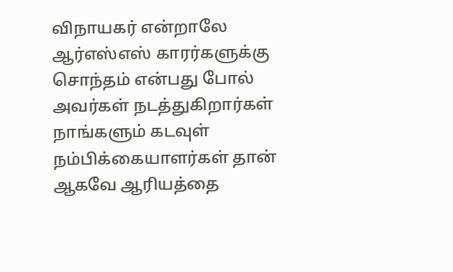விநாயகர் என்றாலே ஆர்எஸ்எஸ் காரர்களுக்கு சொந்தம் என்பது போல் அவர்கள் நடத்துகிறார்கள் நாங்களும் கடவுள் நம்பிக்கையாளர்கள் தான் ஆகவே ஆரியத்தை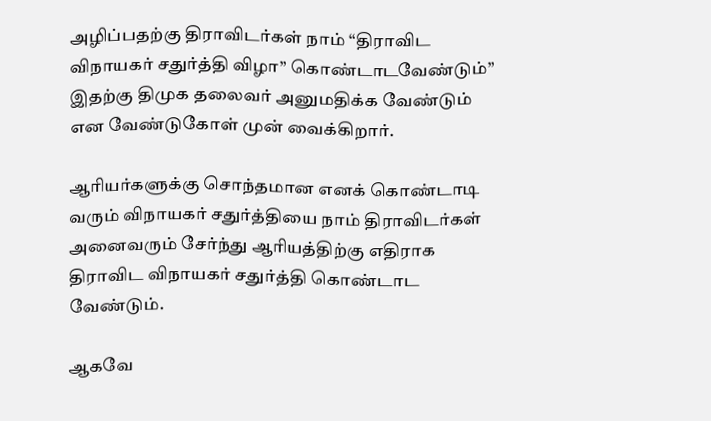அழிப்பதற்கு திராவிடர்கள் நாம் “திராவிட விநாயகர் சதுர்த்தி விழா” கொண்டாடவேண்டும்” இதற்கு திமுக தலைவர் அனுமதிக்க வேண்டும் என வேண்டுகோள் முன் வைக்கிறார்.

ஆரியர்களுக்கு சொந்தமான எனக் கொண்டாடி வரும் விநாயகர் சதுர்த்தியை நாம் திராவிடர்கள் அனைவரும் சேர்ந்து ஆரியத்திற்கு எதிராக திராவிட விநாயகர் சதுர்த்தி கொண்டாட வேண்டும்.

ஆகவே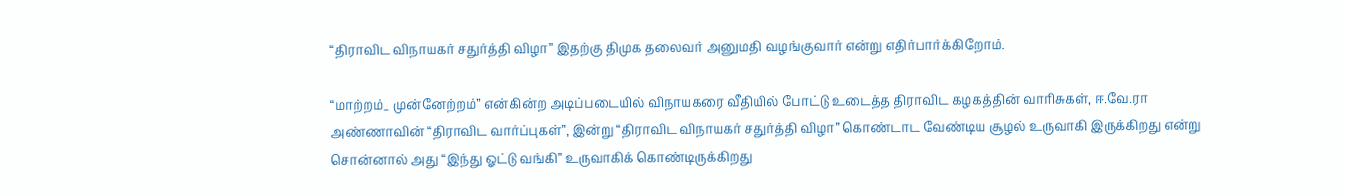“திராவிட விநாயகர் சதுர்த்தி விழா” இதற்கு திமுக தலைவர் அனுமதி வழங்குவார் என்று எதிர்பார்க்கிறோம்.

“மாற்றம்_ முன்னேற்றம்” என்கின்ற அடிப்படையில் விநாயகரை வீதியில் போட்டு உடைத்த திராவிட கழகத்தின் வாரிசுகள், ஈ.வே.ரா அண்ணாவின் “திராவிட வார்ப்புகள்”, இன்று “திராவிட விநாயகர் சதுர்த்தி விழா” கொண்டாட வேண்டிய சூழல் உருவாகி இருக்கிறது என்று சொன்னால் அது “இந்து ஓட்டு வங்கி” உருவாகிக் கொண்டிருக்கிறது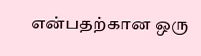என்பதற்கான ஒரு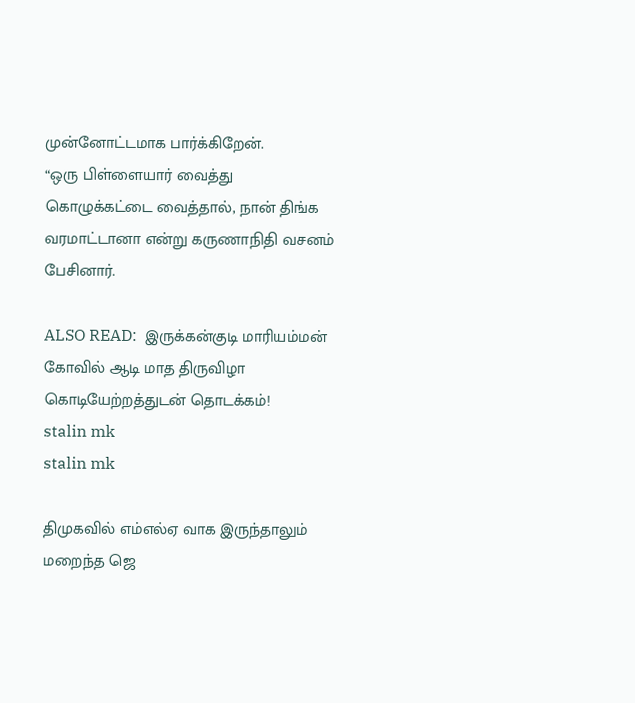முன்னோட்டமாக பார்க்கிறேன்.
“ஒரு பிள்ளையார் வைத்து கொழுக்கட்டை வைத்தால், நான் திங்க வரமாட்டானா என்று கருணாநிதி வசனம் பேசினார்.

ALSO READ:  இருக்கன்குடி மாரியம்மன் கோவில் ஆடி மாத திருவிழா கொடியேற்றத்துடன் தொடக்கம்!
stalin mk
stalin mk

திமுகவில் எம்எல்ஏ வாக இருந்தாலும் மறைந்த ஜெ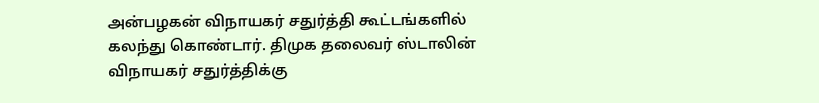அன்பழகன் விநாயகர் சதுர்த்தி கூட்டங்களில் கலந்து கொண்டார். திமுக தலைவர் ஸ்டாலின் விநாயகர் சதுர்த்திக்கு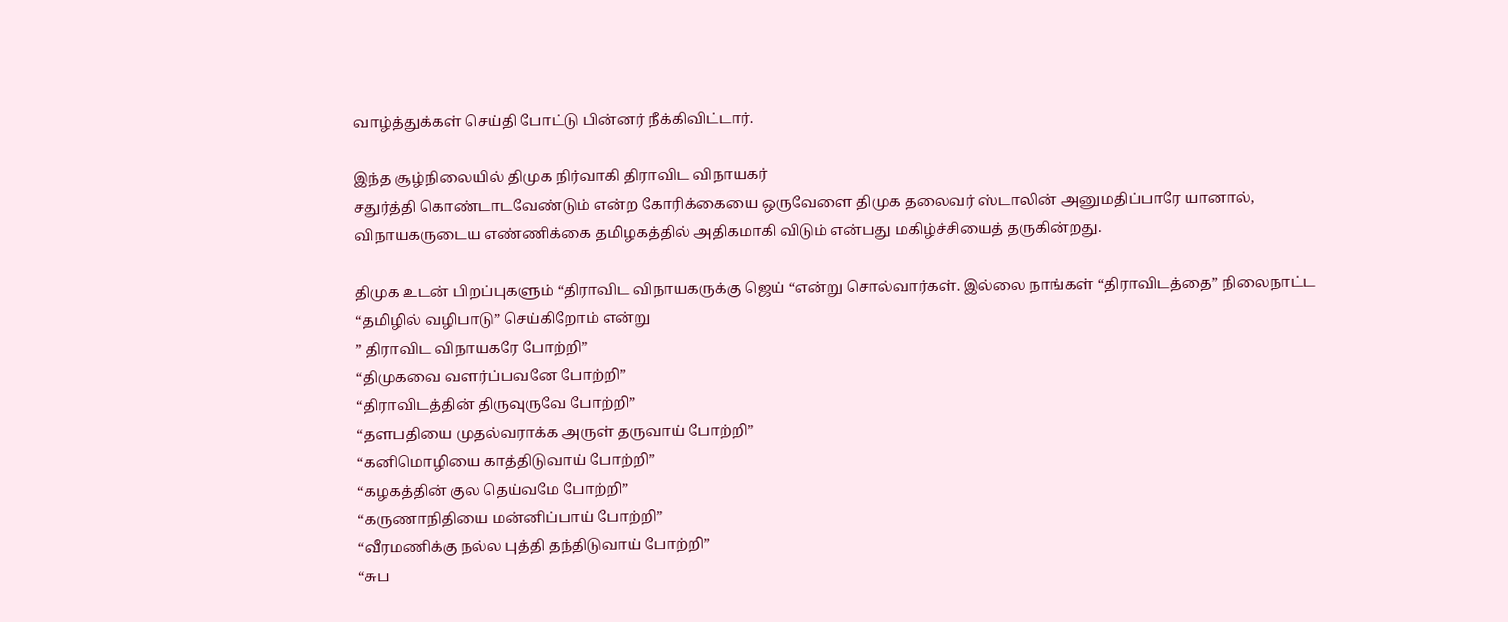வாழ்த்துக்கள் செய்தி போட்டு பின்னர் நீக்கிவிட்டார்.

இந்த சூழ்நிலையில் திமுக நிர்வாகி திராவிட விநாயகர்
சதுர்த்தி கொண்டாடவேண்டும் என்ற கோரிக்கையை ஒருவேளை திமுக தலைவர் ஸ்டாலின் அனுமதிப்பாரே யானால், விநாயகருடைய எண்ணிக்கை தமிழகத்தில் அதிகமாகி விடும் என்பது மகிழ்ச்சியைத் தருகின்றது.

திமுக உடன் பிறப்புகளும் “திராவிட விநாயகருக்கு ஜெய் “என்று சொல்வார்கள். இல்லை நாங்கள் “திராவிடத்தை” நிலைநாட்ட “தமிழில் வழிபாடு” செய்கிறோம் என்று
” திராவிட விநாயகரே போற்றி”
“திமுகவை வளர்ப்பவனே போற்றி”
“திராவிடத்தின் திருவுருவே போற்றி”
“தளபதியை முதல்வராக்க அருள் தருவாய் போற்றி”
“கனிமொழியை காத்திடுவாய் போற்றி”
“கழகத்தின் குல தெய்வமே போற்றி”
“கருணாநிதியை மன்னிப்பாய் போற்றி”
“வீரமணிக்கு நல்ல புத்தி தந்திடுவாய் போற்றி”
“சுப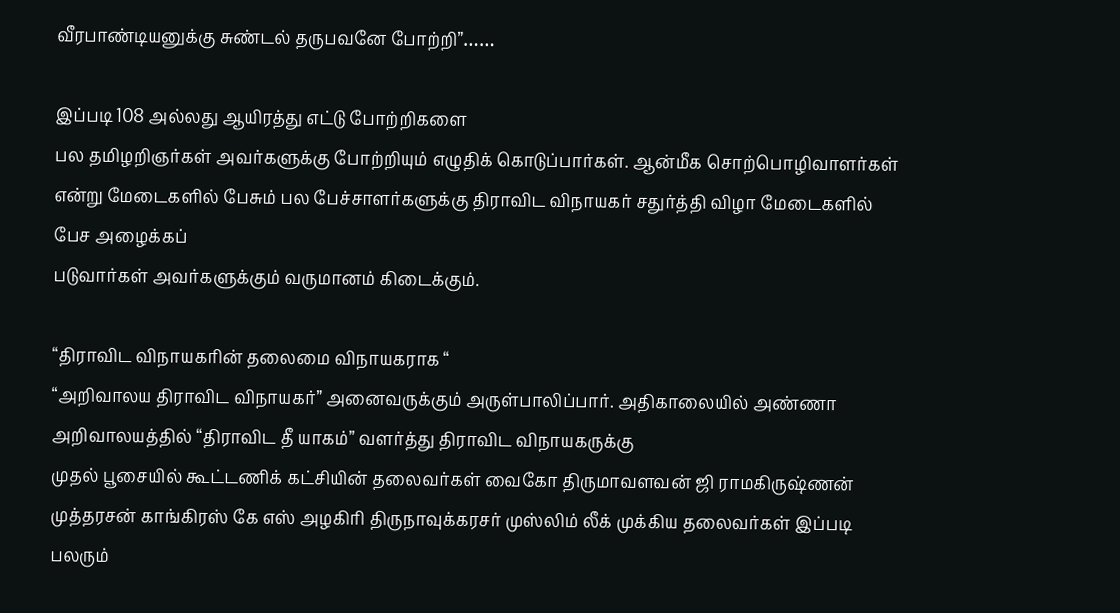வீரபாண்டியனுக்கு சுண்டல் தருபவனே போற்றி”……

இப்படி 108 அல்லது ஆயிரத்து எட்டு போற்றிகளை
பல தமிழறிஞர்கள் அவர்களுக்கு போற்றியும் எழுதிக் கொடுப்பார்கள். ஆன்மீக சொற்பொழிவாளர்கள் என்று மேடைகளில் பேசும் பல பேச்சாளர்களுக்கு திராவிட விநாயகர் சதுர்த்தி விழா மேடைகளில் பேச அழைக்கப்
படுவார்கள் அவர்களுக்கும் வருமானம் கிடைக்கும்.

“திராவிட விநாயகரின் தலைமை விநாயகராக “
“அறிவாலய திராவிட விநாயகர்” அனைவருக்கும் அருள்பாலிப்பார். அதிகாலையில் அண்ணா அறிவாலயத்தில் “திராவிட தீ யாகம்” வளர்த்து திராவிட விநாயகருக்கு
முதல் பூசையில் கூட்டணிக் கட்சியின் தலைவர்கள் வைகோ திருமாவளவன் ஜி ராமகிருஷ்ணன் முத்தரசன் காங்கிரஸ் கே எஸ் அழகிரி திருநாவுக்கரசர் முஸ்லிம் லீக் முக்கிய தலைவர்கள் இப்படி பலரும்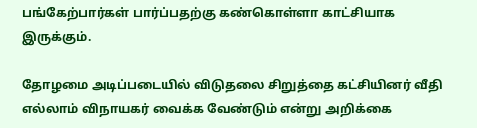பங்கேற்பார்கள் பார்ப்பதற்கு கண்கொள்ளா காட்சியாக இருக்கும்.

தோழமை அடிப்படையில் விடுதலை சிறுத்தை கட்சியினர் வீதி எல்லாம் விநாயகர் வைக்க வேண்டும் என்று அறிக்கை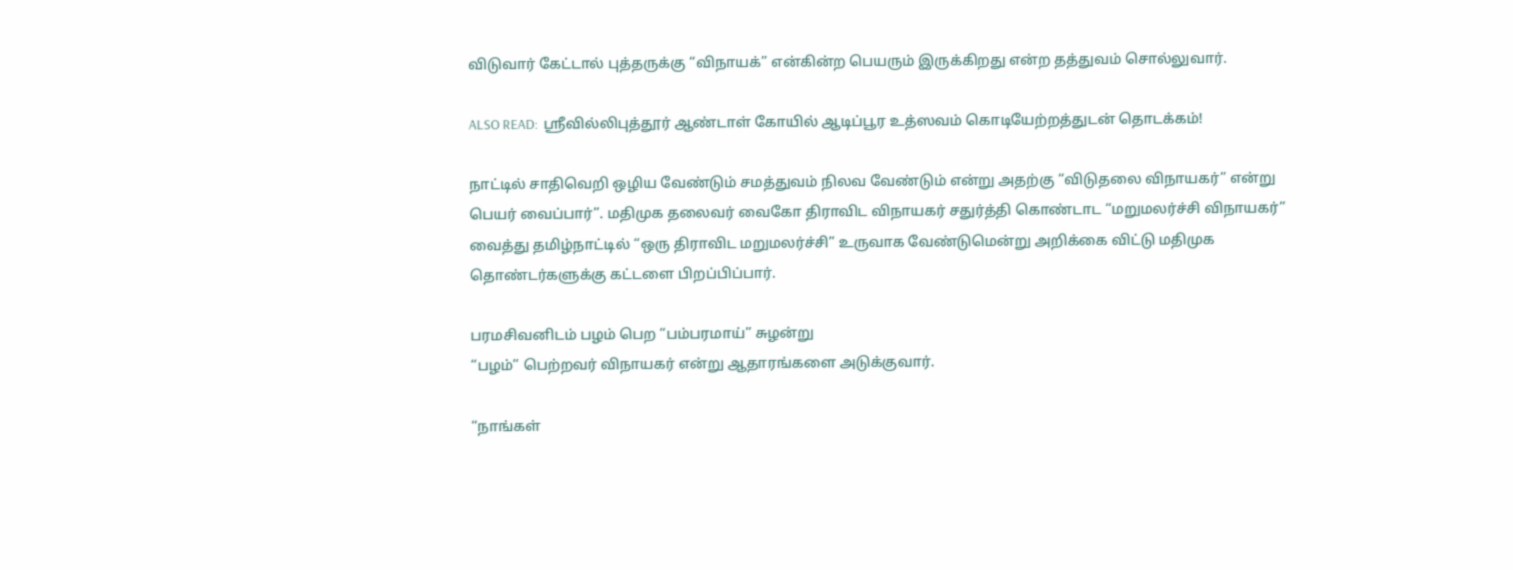விடுவார் கேட்டால் புத்தருக்கு “விநாயக்” என்கின்ற பெயரும் இருக்கிறது என்ற தத்துவம் சொல்லுவார்.

ALSO READ:  ஸ்ரீவில்லிபுத்தூர் ஆண்டாள் கோயில் ஆடிப்பூர உத்ஸவம் கொடியேற்றத்துடன் தொடக்கம்!

நாட்டில் சாதிவெறி ஒழிய வேண்டும் சமத்துவம் நிலவ வேண்டும் என்று அதற்கு “விடுதலை விநாயகர்” என்று பெயர் வைப்பார்”. மதிமுக தலைவர் வைகோ திராவிட விநாயகர் சதுர்த்தி கொண்டாட “மறுமலர்ச்சி விநாயகர்” வைத்து தமிழ்நாட்டில் “ஒரு திராவிட மறுமலர்ச்சி” உருவாக வேண்டுமென்று அறிக்கை விட்டு மதிமுக தொண்டர்களுக்கு கட்டளை பிறப்பிப்பார்.

பரமசிவனிடம் பழம் பெற “பம்பரமாய்” சுழன்று
“பழம்” பெற்றவர் விநாயகர் என்று ஆதாரங்களை அடுக்குவார்.

“நாங்கள்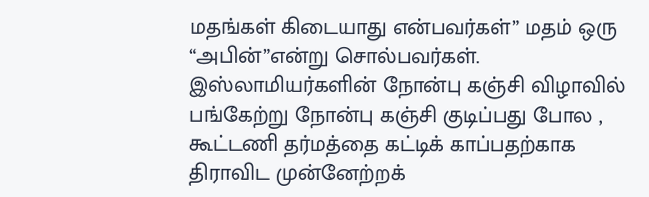மதங்கள் கிடையாது என்பவர்கள்” மதம் ஒரு
“அபின்”என்று சொல்பவர்கள். இஸ்லாமியர்களின் நோன்பு கஞ்சி விழாவில் பங்கேற்று நோன்பு கஞ்சி குடிப்பது போல , கூட்டணி தர்மத்தை கட்டிக் காப்பதற்காக திராவிட முன்னேற்றக்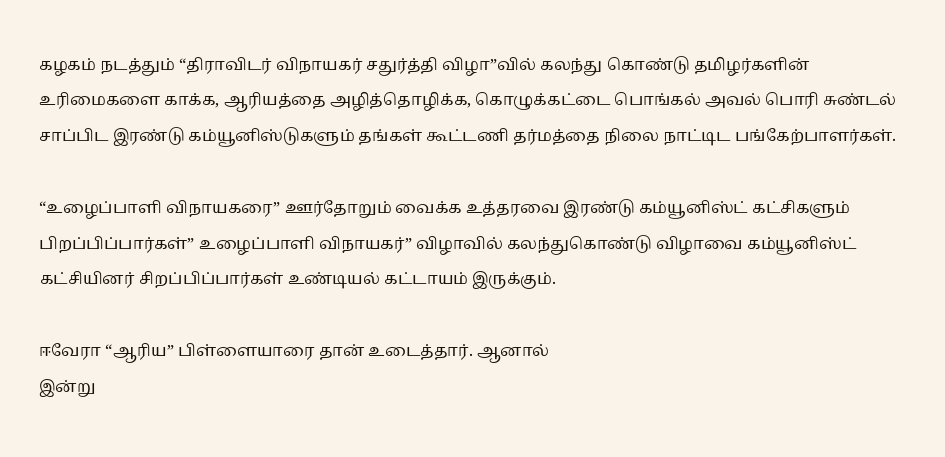கழகம் நடத்தும் “திராவிடர் விநாயகர் சதுர்த்தி விழா”வில் கலந்து கொண்டு தமிழர்களின் உரிமைகளை காக்க, ஆரியத்தை அழித்தொழிக்க, கொழுக்கட்டை பொங்கல் அவல் பொரி சுண்டல் சாப்பிட இரண்டு கம்யூனிஸ்டுகளும் தங்கள் கூட்டணி தர்மத்தை நிலை நாட்டிட பங்கேற்பாளர்கள்.

“உழைப்பாளி விநாயகரை” ஊர்தோறும் வைக்க உத்தரவை இரண்டு கம்யூனிஸ்ட் கட்சிகளும் பிறப்பிப்பார்கள்” உழைப்பாளி விநாயகர்” விழாவில் கலந்துகொண்டு விழாவை கம்யூனிஸ்ட் கட்சியினர் சிறப்பிப்பார்கள் உண்டியல் கட்டாயம் இருக்கும்.

ஈவேரா “ஆரிய” பிள்ளையாரை தான் உடைத்தார். ஆனால்
இன்று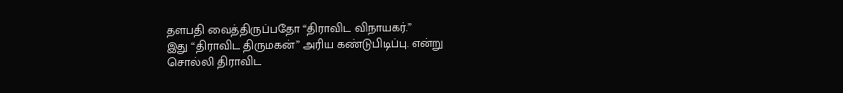தளபதி வைத்திருப்பதோ “திராவிட விநாயகர்.”
இது “திராவிட திருமகன்” அரிய கண்டுபிடிப்பு. என்று
சொல்லி திராவிட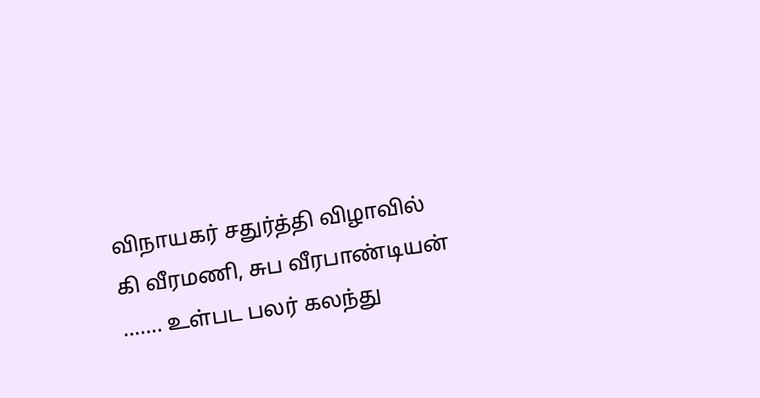விநாயகர் சதுர்த்தி விழாவில்
கி வீரமணி, சுப வீரபாண்டியன் ……. உள்பட பலர் கலந்து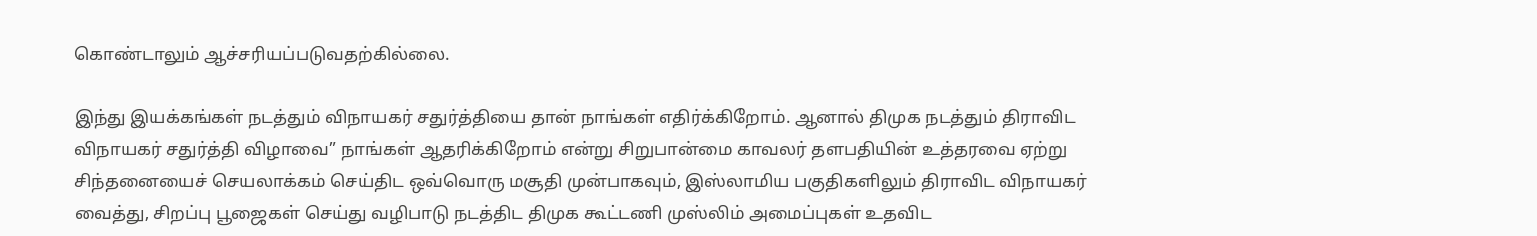கொண்டாலும் ஆச்சரியப்படுவதற்கில்லை.

இந்து இயக்கங்கள் நடத்தும் விநாயகர் சதுர்த்தியை தான் நாங்கள் எதிர்க்கிறோம். ஆனால் திமுக நடத்தும் திராவிட விநாயகர் சதுர்த்தி விழாவை” நாங்கள் ஆதரிக்கிறோம் என்று சிறுபான்மை காவலர் தளபதியின் உத்தரவை ஏற்று சிந்தனையைச் செயலாக்கம் செய்திட ஒவ்வொரு மசூதி முன்பாகவும், இஸ்லாமிய பகுதிகளிலும் திராவிட விநாயகர் வைத்து, சிறப்பு பூஜைகள் செய்து வழிபாடு நடத்திட திமுக கூட்டணி முஸ்லிம் அமைப்புகள் உதவிட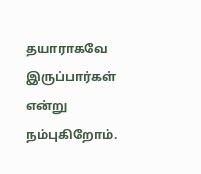தயாராகவே இருப்பார்கள் என்று நம்புகிறோம்.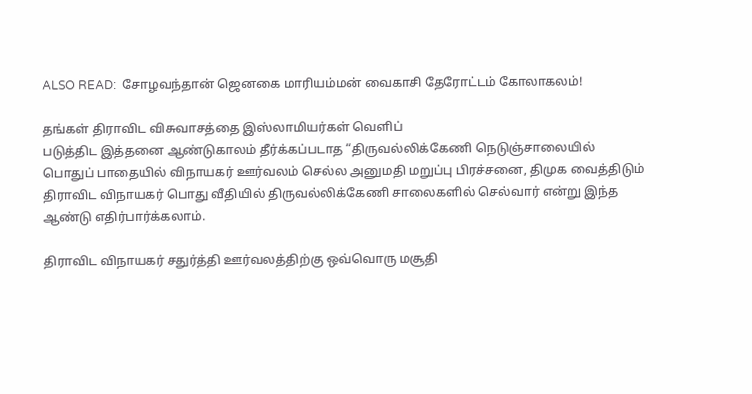ALSO READ:  சோழவந்தான் ஜெனகை மாரியம்மன் வைகாசி தேரோட்டம் கோலாகலம்!

தங்கள் திராவிட விசுவாசத்தை இஸ்லாமியர்கள் வெளிப்
படுத்திட இத்தனை ஆண்டுகாலம் தீர்க்கப்படாத “திருவல்லிக்கேணி நெடுஞ்சாலையில் பொதுப் பாதையில் விநாயகர் ஊர்வலம் செல்ல அனுமதி மறுப்பு பிரச்சனை, திமுக வைத்திடும் திராவிட விநாயகர் பொது வீதியில் திருவல்லிக்கேணி சாலைகளில் செல்வார் என்று இந்த ஆண்டு எதிர்பார்க்கலாம்.

திராவிட விநாயகர் சதுர்த்தி ஊர்வலத்திற்கு ஒவ்வொரு மசூதி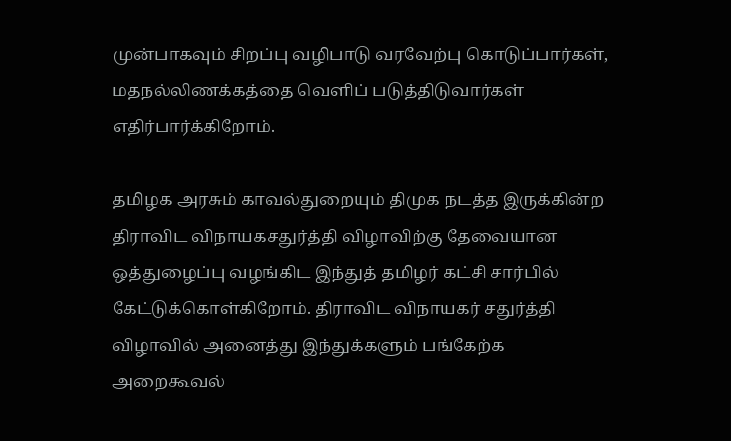முன்பாகவும் சிறப்பு வழிபாடு வரவேற்பு கொடுப்பார்கள், மதநல்லிணக்கத்தை வெளிப் படுத்திடுவார்கள் எதிர்பார்க்கிறோம்.

தமிழக அரசும் காவல்துறையும் திமுக நடத்த இருக்கின்ற திராவிட விநாயகசதுர்த்தி விழாவிற்கு தேவையான ஒத்துழைப்பு வழங்கிட இந்துத் தமிழர் கட்சி சார்பில் கேட்டுக்கொள்கிறோம். திராவிட விநாயகர் சதுர்த்தி விழாவில் அனைத்து இந்துக்களும் பங்கேற்க அறைகூவல்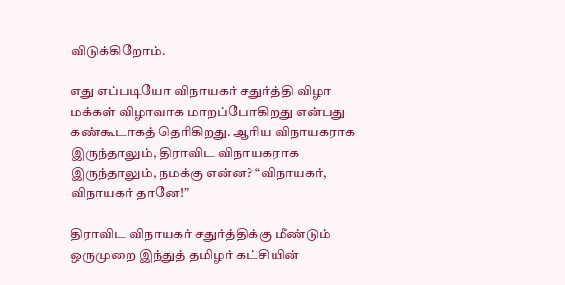விடுக்கிறோம்.

எது எப்படியோ விநாயகர் சதுர்த்தி விழா மக்கள் விழாவாக மாறப்போகிறது என்பது கண்கூடாகத் தெரிகிறது. ஆரிய விநாயகராக இருந்தாலும், திராவிட விநாயகராக இருந்தாலும், நமக்கு என்ன? “விநாயகர், விநாயகர் தானே!”

திராவிட விநாயகர் சதுர்த்திக்கு மீண்டும் ஒருமுறை இந்துத் தமிழர் கட்சியின்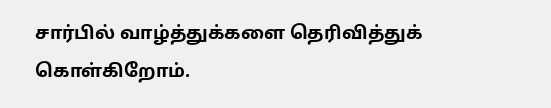சார்பில் வாழ்த்துக்களை தெரிவித்துக் கொள்கிறோம்.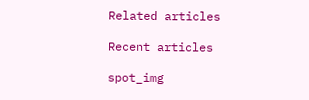Related articles

Recent articles

spot_img